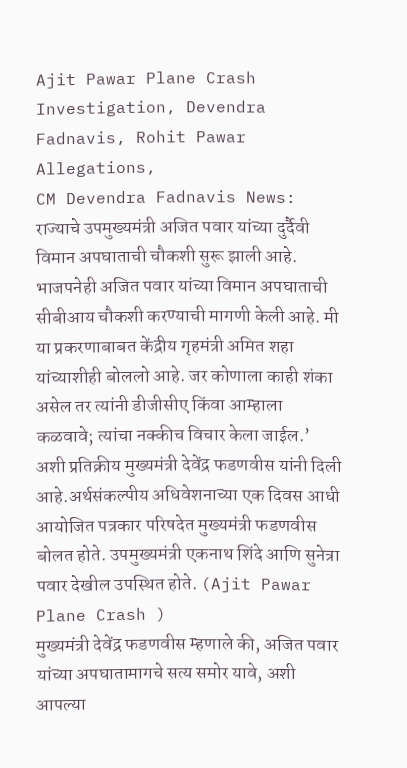Ajit Pawar Plane Crash Investigation, Devendra Fadnavis, Rohit Pawar Allegations,
CM Devendra Fadnavis News: राज्याचे उपमुख्यमंत्री अजित पवार यांच्या दुर्दैवी विमान अपघाताची चौकशी सुरू झाली आहे. भाजपनेही अजित पवार यांच्या विमान अपघाताची सीबीआय चौकशी करण्याची मागणी केली आहे. मी या प्रकरणाबाबत केंद्रीय गृहमंत्री अमित शहा यांच्याशीही बोललो आहे. जर कोणाला काही शंका असेल तर त्यांनी डीजीसीए किंवा आम्हाला कळवावे; त्यांचा नक्कीच विचार केला जाईल.’ अशी प्रतिक्रीय मुख्यमंत्री देवेंद्र फडणवीस यांनी दिली आहे.अर्थसंकल्पीय अधिवेशनाच्या एक दिवस आधी आयोजित पत्रकार परिषदेत मुख्यमंत्री फडणवीस बोलत होते. उपमुख्यमंत्री एकनाथ शिंदे आणि सुनेत्रा पवार देखील उपस्थित होते. (Ajit Pawar Plane Crash )
मुख्यमंत्री देवेंद्र फडणवीस म्हणाले की, अजित पवार यांच्या अपघातामागचे सत्य समोर यावे, अशी आपल्या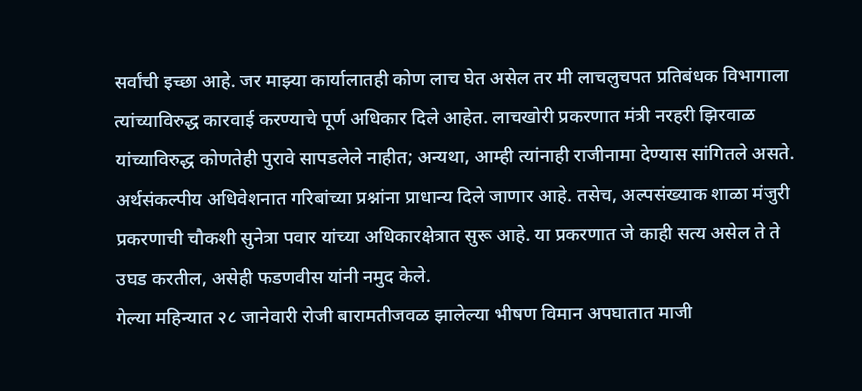सर्वांची इच्छा आहे. जर माझ्या कार्यालातही कोण लाच घेत असेल तर मी लाचलुचपत प्रतिबंधक विभागाला त्यांच्याविरुद्ध कारवाई करण्याचे पूर्ण अधिकार दिले आहेत. लाचखोरी प्रकरणात मंत्री नरहरी झिरवाळ यांच्याविरुद्ध कोणतेही पुरावे सापडलेले नाहीत; अन्यथा, आम्ही त्यांनाही राजीनामा देण्यास सांगितले असते. अर्थसंकल्पीय अधिवेशनात गरिबांच्या प्रश्नांना प्राधान्य दिले जाणार आहे. तसेच, अल्पसंख्याक शाळा मंजुरी प्रकरणाची चौकशी सुनेत्रा पवार यांच्या अधिकारक्षेत्रात सुरू आहे. या प्रकरणात जे काही सत्य असेल ते ते उघड करतील, असेही फडणवीस यांनी नमुद केले.
गेल्या महिन्यात २८ जानेवारी रोजी बारामतीजवळ झालेल्या भीषण विमान अपघातात माजी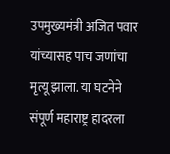उपमुख्यमंत्री अजित पवार यांच्यासह पाच जणांचा मृत्यू झाला. या घटनेने संपूर्ण महाराष्ट्र हादरला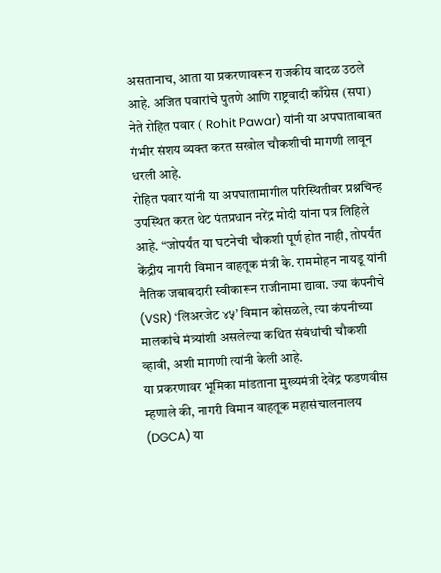असतानाच, आता या प्रकरणावरून राजकीय वादळ उठले आहे. अजित पवारांचे पुतणे आणि राष्ट्रवादी काँग्रेस (सपा) नेते रोहित पवार ( Rohit Pawar) यांनी या अपघाताबाबत गंभीर संशय व्यक्त करत सखोल चौकशीची मागणी लावून धरली आहे.
रोहित पवार यांनी या अपघातामागील परिस्थितीवर प्रश्नचिन्ह उपस्थित करत थेट पंतप्रधान नरेंद्र मोदी यांना पत्र लिहिले आहे. “जोपर्यंत या घटनेची चौकशी पूर्ण होत नाही, तोपर्यंत केंद्रीय नागरी विमान वाहतूक मंत्री के. राममोहन नायडू यांनी नैतिक जबाबदारी स्वीकारून राजीनामा द्यावा. ज्या कंपनीचे (VSR) ‘लिअरजेट ४५’ विमान कोसळले, त्या कंपनीच्या मालकांचे मंत्र्यांशी असलेल्या कथित संबंधांची चौकशी व्हावी, अशी मागणी त्यांनी केली आहे.
या प्रकरणावर भूमिका मांडताना मुख्यमंत्री देवेंद्र फडणवीस म्हणाले की, नागरी विमान वाहतूक महासंचालनालय (DGCA) या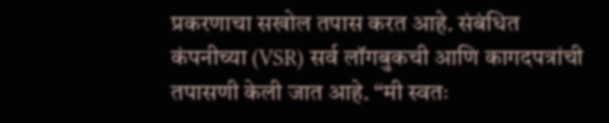प्रकरणाचा सखोल तपास करत आहे. संबंधित कंपनीच्या (VSR) सर्व लॉगबुकची आणि कागदपत्रांची तपासणी केली जात आहे. “मी स्वतः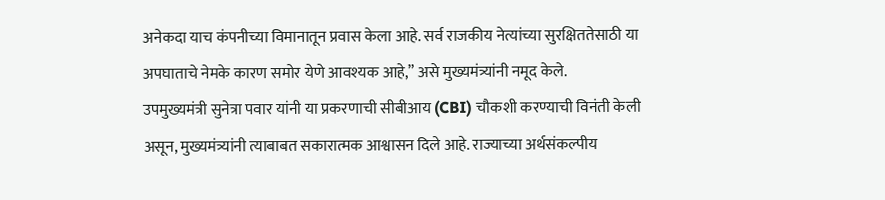अनेकदा याच कंपनीच्या विमानातून प्रवास केला आहे. सर्व राजकीय नेत्यांच्या सुरक्षिततेसाठी या अपघाताचे नेमके कारण समोर येणे आवश्यक आहे,” असे मुख्यमंत्र्यांनी नमूद केले.
उपमुख्यमंत्री सुनेत्रा पवार यांनी या प्रकरणाची सीबीआय (CBI) चौकशी करण्याची विनंती केली असून, मुख्यमंत्र्यांनी त्याबाबत सकारात्मक आश्वासन दिले आहे. राज्याच्या अर्थसंकल्पीय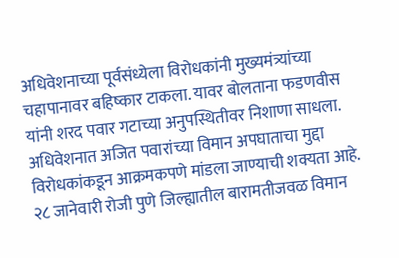अधिवेशनाच्या पूर्वसंध्येला विरोधकांनी मुख्यमंत्र्यांच्या चहापानावर बहिष्कार टाकला. यावर बोलताना फडणवीस यांनी शरद पवार गटाच्या अनुपस्थितीवर निशाणा साधला. अधिवेशनात अजित पवारांच्या विमान अपघाताचा मुद्दा विरोधकांकडून आक्रमकपणे मांडला जाण्याची शक्यता आहे.
२८ जानेवारी रोजी पुणे जिल्ह्यातील बारामतीजवळ विमान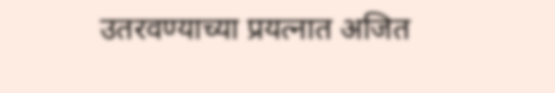उतरवण्याच्या प्रयत्नात अजित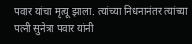पवार यांचा मृत्यू झाला. त्यांच्या निधनानंतर त्यांच्या पत्नी सुनेत्रा पवार यांनी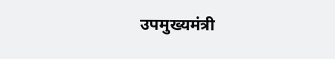उपमुख्यमंत्री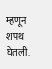म्हणून शपथ घेतली.